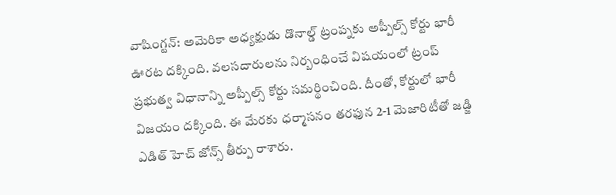వాషింగ్టన్: అమెరికా అధ్యక్షుడు డొనాల్డ్ ట్రంప్నకు అప్పీల్స్ కోర్టు భారీ ఊరట దక్కింది. వలసదారులను నిర్బంధించే విషయంలో ట్రంప్ ప్రభుత్వ విధానాన్ని అప్పీల్స్ కోర్టు సమర్థించింది. దీంతో, కోర్టులో భారీ విజయం దక్కింది. ఈ మేరకు ధర్మాసనం తరఫున 2-1 మెజారిటీతో జడ్జి ఎడిత్ హెచ్ జోన్స్ తీర్పు రాశారు.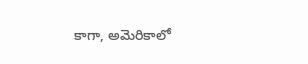కాగా, అమెరికాలో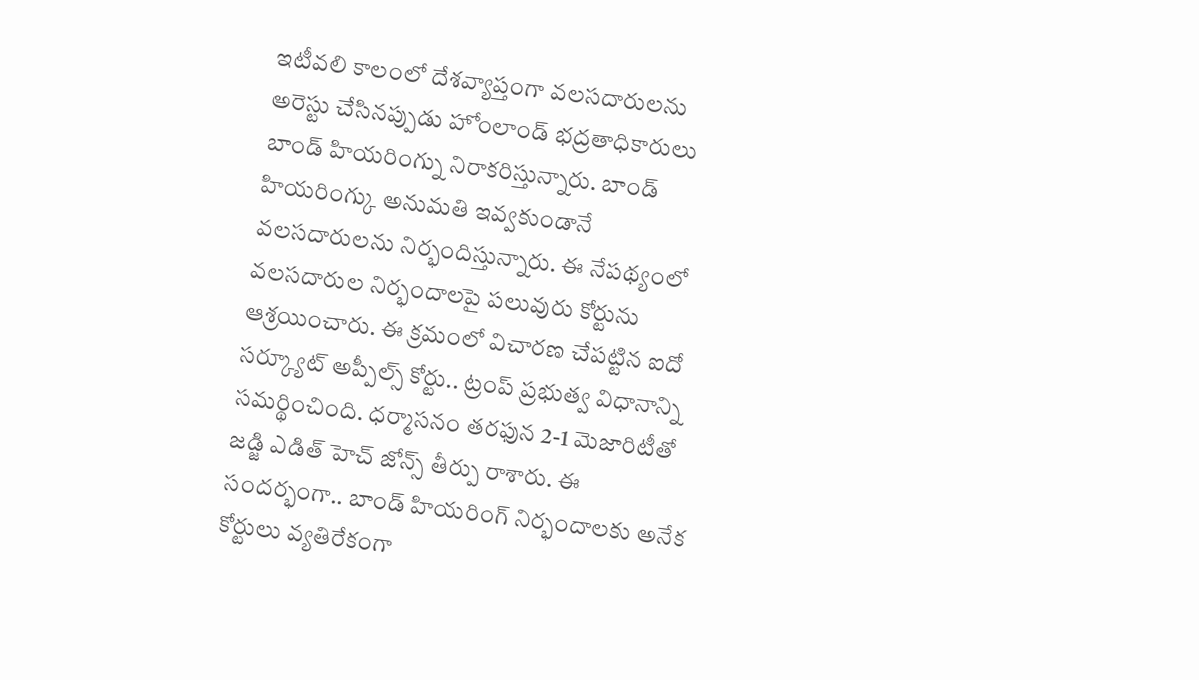ఇటీవలి కాలంలో దేశవ్యాప్తంగా వలసదారులను అరెస్టు చేసినప్పుడు హోంలాండ్ భద్రతాధికారులు బాండ్ హియరింగ్ను నిరాకరిస్తున్నారు. బాండ్ హియరింగ్కు అనుమతి ఇవ్వకుండానే వలసదారులను నిర్భందిస్తున్నారు. ఈ నేపథ్యంలో వలసదారుల నిర్భందాలపై పలువురు కోర్టును ఆశ్రయించారు. ఈ క్రమంలో విచారణ చేపట్టిన ఐదో సర్క్యూట్ అప్పీల్స్ కోర్టు.. ట్రంప్ ప్రభుత్వ విధానాన్ని సమర్థించింది. ధర్మాసనం తరఫున 2-1 మెజారిటీతో జడ్జి ఎడిత్ హెచ్ జోన్స్ తీర్పు రాశారు. ఈ సందర్భంగా.. బాండ్ హియరింగ్ నిర్భందాలకు అనేక కోర్టులు వ్యతిరేకంగా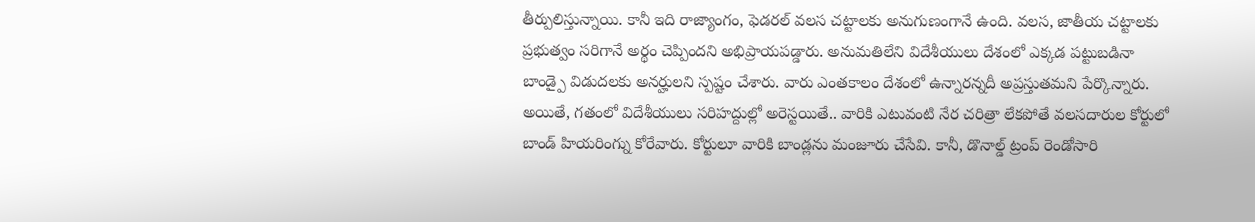తీర్పులిస్తున్నాయి. కానీ ఇది రాజ్యాంగం, ఫెడరల్ వలస చట్టాలకు అనుగుణంగానే ఉంది. వలస, జాతీయ చట్టాలకు ప్రభుత్వం సరిగానే అర్థం చెప్పిందని అభిప్రాయపడ్డారు. అనుమతిలేని విదేశీయులు దేశంలో ఎక్కడ పట్టుబడినా బాండ్పై విడుదలకు అనర్హులని స్పష్టం చేశారు. వారు ఎంతకాలం దేశంలో ఉన్నారన్నదీ అప్రస్తుతమని పేర్కొన్నారు.
అయితే, గతంలో విదేశీయులు సరిహద్దుల్లో అరెస్టయితే.. వారికి ఎటువంటి నేర చరిత్రా లేకపోతే వలసదారుల కోర్టులో బాండ్ హియరింగ్ను కోరేవారు. కోర్టులూ వారికి బాండ్లను మంజూరు చేసేవి. కానీ, డొనాల్డ్ ట్రంప్ రెండోసారి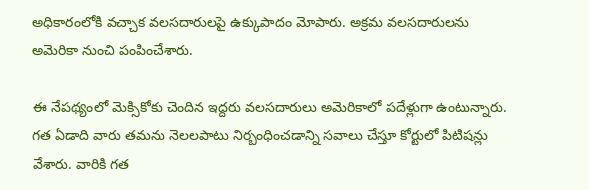అధికారంలోకి వచ్చాక వలసదారులపై ఉక్కుపాదం మోపారు. అక్రమ వలసదారులను అమెరికా నుంచి పంపించేశారు.

ఈ నేపథ్యంలో మెక్సికోకు చెందిన ఇద్దరు వలసదారులు అమెరికాలో పదేళ్లుగా ఉంటున్నారు. గత ఏడాది వారు తమను నెలలపాటు నిర్బంధించడాన్ని సవాలు చేస్తూ కోర్టులో పిటిషన్లు వేశారు. వారికి గత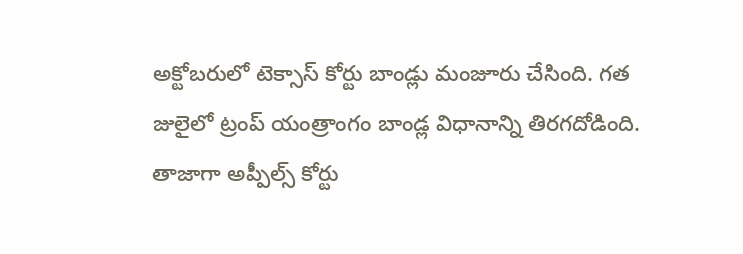అక్టోబరులో టెక్సాస్ కోర్టు బాండ్లు మంజూరు చేసింది. గత జులైలో ట్రంప్ యంత్రాంగం బాండ్ల విధానాన్ని తిరగదోడింది. తాజాగా అప్పీల్స్ కోర్టు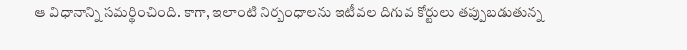ఆ విధానాన్ని సమర్థించింది. కాగా, ఇలాంటి నిర్బంధాలను ఇటీవల దిగువ కోర్టులు తప్పుబడుతున్న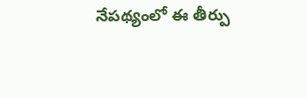నేపథ్యంలో ఈ తీర్పు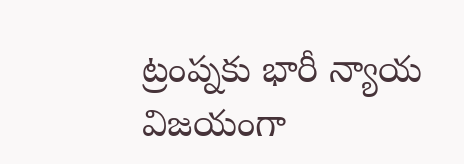ట్రంప్నకు భారీ న్యాయ విజయంగా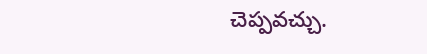చెప్పవచ్చు.